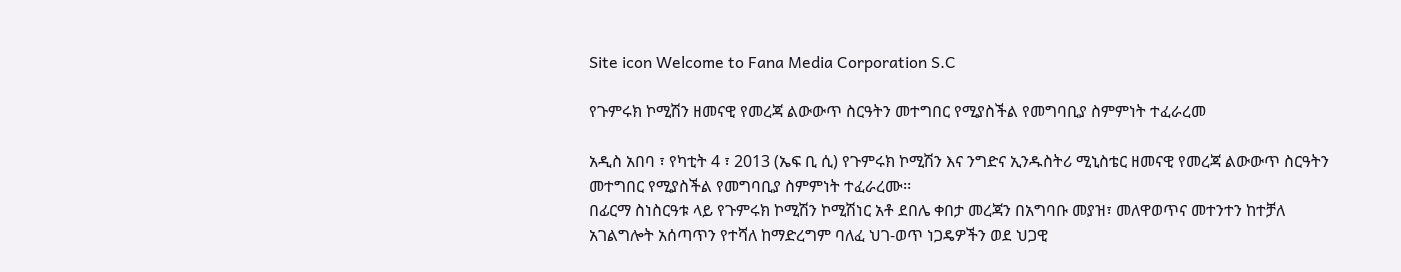Site icon Welcome to Fana Media Corporation S.C

የጉምሩክ ኮሚሽን ዘመናዊ የመረጃ ልውውጥ ስርዓትን መተግበር የሚያስችል የመግባቢያ ስምምነት ተፈራረመ

አዲስ አበባ ፣ የካቲት 4 ፣ 2013 (ኤፍ ቢ ሲ) የጉምሩክ ኮሚሽን እና ንግድና ኢንዱስትሪ ሚኒስቴር ዘመናዊ የመረጃ ልውውጥ ስርዓትን መተግበር የሚያስችል የመግባቢያ ስምምነት ተፈራረሙ፡፡
በፊርማ ስነስርዓቱ ላይ የጉምሩክ ኮሚሽን ኮሚሽነር አቶ ደበሌ ቀበታ መረጃን በአግባቡ መያዝ፣ መለዋወጥና መተንተን ከተቻለ አገልግሎት አሰጣጥን የተሻለ ከማድረግም ባለፈ ህገ-ወጥ ነጋዴዎችን ወደ ህጋዊ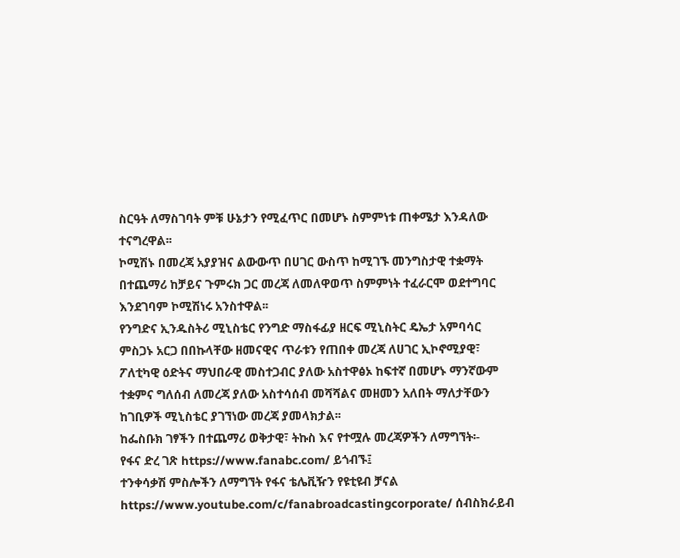ስርዓት ለማስገባት ምቹ ሁኔታን የሚፈጥር በመሆኑ ስምምነቱ ጠቀሜታ እንዳለው ተናግረዋል፡፡
ኮሚሽኑ በመረጃ አያያዝና ልውውጥ በሀገር ውስጥ ከሚገኙ መንግስታዊ ተቋማት በተጨማሪ ከቻይና ጉምሩክ ጋር መረጃ ለመለዋወጥ ስምምነት ተፈራርሞ ወደተግባር እንደገባም ኮሚሽነሩ አንስተዋል፡፡
የንግድና ኢንዱስትሪ ሚኒስቴር የንግድ ማስፋፊያ ዘርፍ ሚኒስትር ዴኤታ አምባሳር ምስጋኑ አርጋ በበኩላቸው ዘመናዊና ጥራቱን የጠበቀ መረጃ ለሀገር ኢኮኖሚያዊ፣ ፖለቲካዊ ዕድትና ማህበራዊ መስተጋብር ያለው አስተዋፅኦ ከፍተኛ በመሆኑ ማንኛውም ተቋምና ግለሰብ ለመረጃ ያለው አስተሳሰብ መሻሻልና መዘመን አለበት ማለታቸውን ከገቢዎች ሚኒስቴር ያገኘነው መረጃ ያመላክታል፡፡
ከፌስቡክ ገፃችን በተጨማሪ ወቅታዊ፣ ትኩስ እና የተሟሉ መረጃዎችን ለማግኘት፡-
የፋና ድረ ገጽ https://www.fanabc.com/ ይጎብኙ፤
ተንቀሳቃሽ ምስሎችን ለማግኘት የፋና ቴሌቪዥን የዩቲዩብ ቻናል https://www.youtube.com/c/fanabroadcastingcorporate/ ሰብስክራይብ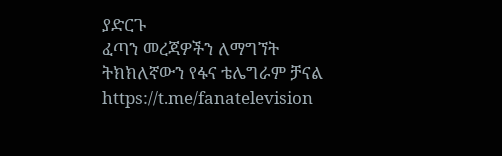ያድርጉ
ፈጣን መረጃዎችን ለማግኘት ትክክለኛውን የፋና ቴሌግራም ቻናል https://t.me/fanatelevision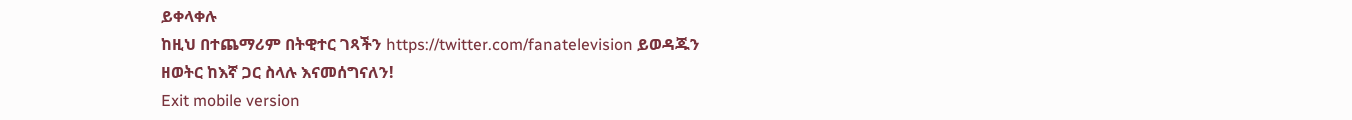ይቀላቀሉ
ከዚህ በተጨማሪም በትዊተር ገጻችን https://twitter.com/fanatelevision ይወዳጁን
ዘወትር ከእኛ ጋር ስላሉ እናመሰግናለን!
Exit mobile version